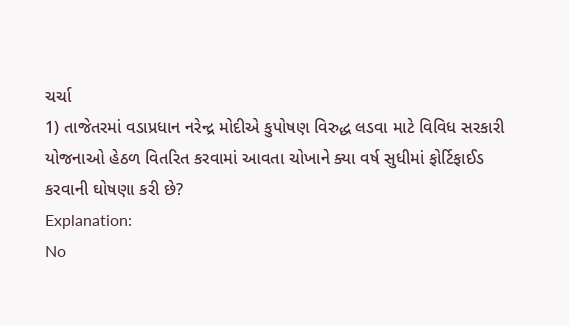ચર્ચા
1) તાજેતરમાં વડાપ્રધાન નરેન્દ્ર મોદીએ કુપોષણ વિરુદ્ધ લડવા માટે વિવિધ સરકારી યોજનાઓ હેઠળ વિતરિત કરવામાં આવતા ચોખાને ક્યા વર્ષ સુધીમાં ફોર્ટિફાઈડ કરવાની ઘોષણા કરી છે?
Explanation:
No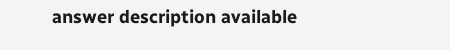answer description available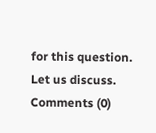for this question.
Let us discuss.
Comments (0)